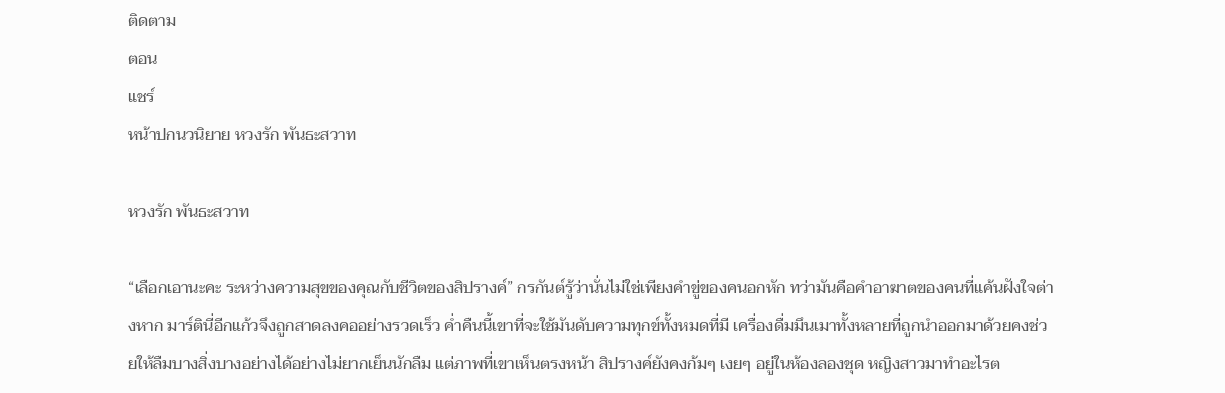ติดตาม
ตอน
แชร์
หน้าปกนวนิยาย หวงรัก พันธะสวาท

หวงรัก พันธะสวาท

“เลือกเอานะคะ ระหว่างความสุขของคุณกับชีวิตของสิปรางค์” กรกันต์รู้ว่านั่นไม่ใช่เพียงคำขู่ของคนอกหัก ทว่ามันคือคำอาฆาตของคนที่แค้นฝังใจต่างหาก มาร์ตินี่อีกแก้วจึงถูกสาดลงคออย่างรวดเร็ว ค่ำคืนนี้เขาที่จะใช้มันดับความทุกข์ทั้งหมดที่มี เครื่องดื่มมึนเมาทั้งหลายที่ถูกนำออกมาด้วยคงช่วยให้ลืมบางสิ่งบางอย่างได้อย่างไม่ยากเย็นนักลืม แต่ภาพที่เขาเห็นตรงหน้า สิปรางค์ยังคงก้มๆ เงยๆ อยู่ในห้องลองชุด หญิงสาวมาทำอะไรต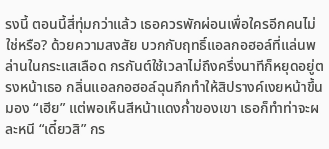รงนี้ ตอนนี้สี่ทุ่มกว่าแล้ว เธอควรพักผ่อนเพื่อใครอีกคนไม่ใช่หรือ? ด้วยความสงสัย บวกกับฤทธิ์แอลกอฮอล์ที่แล่นพล่านในกระแสเลือด กรกันต์ใช้เวลาไม่ถึงครึ่งนาทีก็หยุดอยู่ตรงหน้าเธอ กลิ่นแอลกอฮอล์ฉุนกึกทำให้สิปรางค์เงยหน้าขึ้นมอง “เฮีย” แต่พอเห็นสีหน้าแดงก่ำของเขา เธอก็ทำท่าจะผละหนี “เดี๋ยวสิ” กร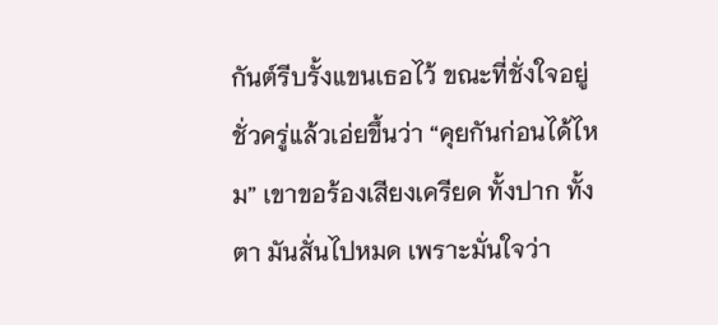กันต์รีบรั้งแขนเธอไว้ ขณะที่ชั่งใจอยู่ชั่วครู่แล้วเอ่ยขึ้นว่า “คุยกันก่อนได้ไหม” เขาขอร้องเสียงเครียด ทั้งปาก ทั้งตา มันสั่นไปหมด เพราะมั่นใจว่า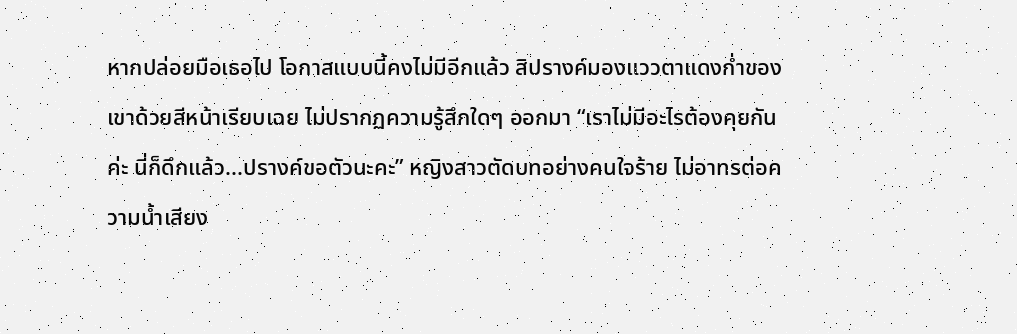หากปล่อยมือเธอไป โอกาสแบบนี้คงไม่มีอีกแล้ว สิปรางค์มองแววตาแดงก่ำของเขาด้วยสีหน้าเรียบเฉย ไม่ปรากฏความรู้สึกใดๆ ออกมา “เราไม่มีอะไรต้องคุยกันค่ะ นี่ก็ดึกแล้ว...ปรางค์ขอตัวนะคะ” หญิงสาวตัดบทอย่างคนใจร้าย ไม่อาทรต่อความน้ำเสียง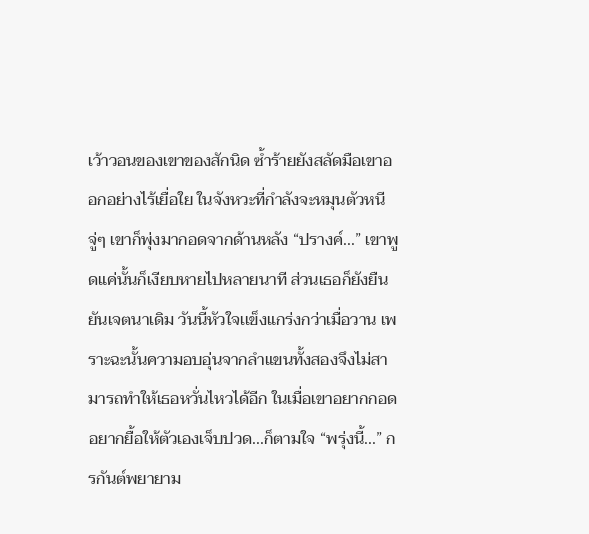เว้าวอนของเขาของสักนิด ซ้ำร้ายยังสลัดมือเขาออกอย่างไร้เยื่อใย ในจังหวะที่กำลังจะหมุนตัวหนี จู่ๆ เขาก็พุ่งมากอดจากด้านหลัง “ปรางค์...” เขาพูดแค่นั้นก็เงียบหายไปหลายนาที ส่วนเธอก็ยังยืนยันเจตนาเดิม วันนี้หัวใจเเข็งแกร่งกว่าเมื่อวาน เพราะฉะนั้นความอบอุ่นจากลำแขนทั้งสองจึงไม่สามารถทำให้เธอหวั่นไหวได้อีก ในเมื่อเขาอยากกอด อยากยื้อให้ตัวเองเจ็บปวด...ก็ตามใจ “พรุ่งนี้...” กรกันต์พยายาม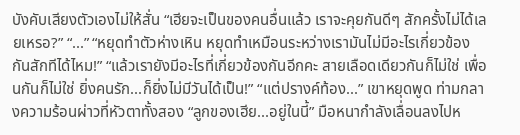บังคับเสียงตัวเองไม่ให้สั่น “เฮียจะเป็นของคนอื่นแล้ว เราจะคุยกันดีๆ สักครั้งไม่ได้เลยเหรอ?” “...” “หยุดทำตัวห่างเหิน หยุดทำเหมือนระหว่างเรามันไม่มีอะไรเกี่ยวข้องกันสักทีได้ไหม!” “แล้วเรายังมีอะไรที่เกี่ยวข้องกันอีกคะ สายเลือดเดียวกันก็ไม่ใช่ เพื่อนกันก็ไม่ใช่ ยิ่งคนรัก...ก็ยิ่งไม่มีวันได้เป็น!” “แต่ปรางค์ท้อง...” เขาหยุดพูด ท่ามกลางความร้อนผ่าวที่หัวตาทั้งสอง “ลูกของเฮีย...อยู่ในนี้” มือหนากำลังเลื่อนลงไปห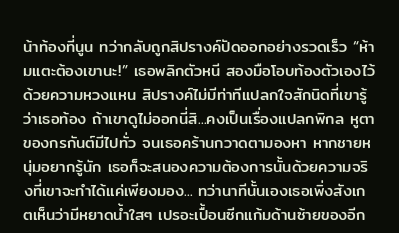น้าท้องที่นูน ทว่ากลับถูกสิปรางค์ปัดออกอย่างรวดเร็ว “ห้ามแตะต้องเขานะ!” เธอพลิกตัวหนี สองมือโอบท้องตัวเองไว้ด้วยความหวงแหน สิปรางค์ไม่มีท่าทีแปลกใจสักนิดที่เขารู้ว่าเธอท้อง ถ้าเขาดูไม่ออกนี่สิ...คงเป็นเรื่องแปลกพิกล หูตาของกรกันต์มีไปทั่ว จนเธอคร้านกวาดตามองหา หากชายหนุ่มอยากรู้นัก เธอก็จะสนองความต้องการนั้นด้วยความจริงที่เขาจะทำได้แค่เพียงมอง... ทว่านาทีนั้นเองเธอเพิ่งสังเกตเห็นว่ามีหยาดน้ำใสๆ เปรอะเปื้อนซีกแก้มด้านซ้ายของอีก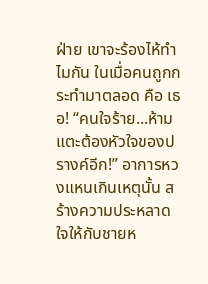ฝ่าย เขาจะร้องไห้ทำไมกัน ในเมื่อคนถูกกระทำมาตลอด คือ เธอ! “คนใจร้าย...ห้ามแตะต้องหัวใจของปรางค์อีก!” อาการหวงแหนเกินเหตุนั้น สร้างความประหลาดใจให้กับชายห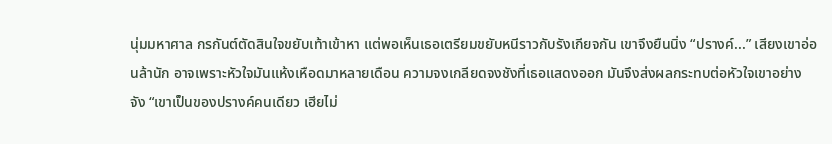นุ่มมหาศาล กรกันต์ตัดสินใจขยับเท้าเข้าหา แต่พอเห็นเธอเตรียมขยับหนีราวกับรังเกียจกัน เขาจึงยืนนิ่ง “ปรางค์...” เสียงเขาอ่อนล้านัก อาจเพราะหัวใจมันแห้งเหือดมาหลายเดือน ความจงเกลียดจงชังที่เธอแสดงออก มันจึงส่งผลกระทบต่อหัวใจเขาอย่างจัง “เขาเป็นของปรางค์คนเดียว เฮียไม่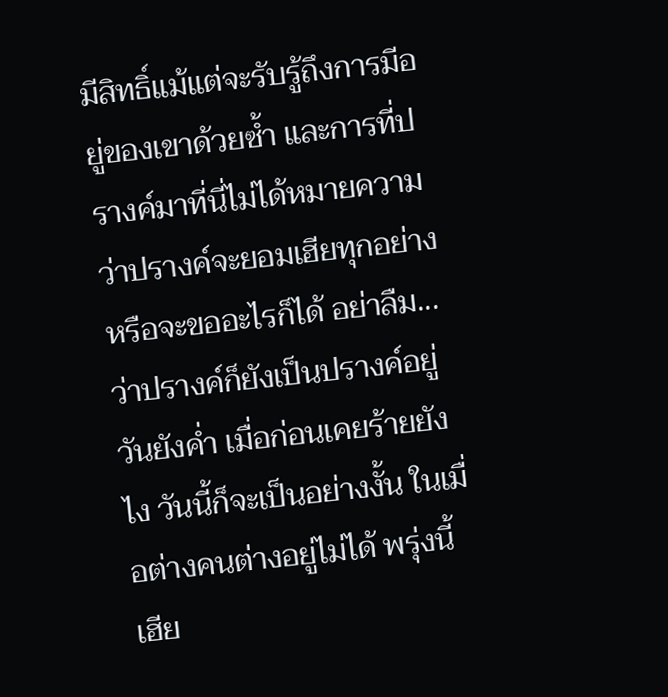มีสิทธิ์แม้แต่จะรับรู้ถึงการมีอยู่ของเขาด้วยซ้ำ และการที่ปรางค์มาที่นี่ไม่ได้หมายความว่าปรางค์จะยอมเฮียทุกอย่างหรือจะขออะไรก็ได้ อย่าลืม...ว่าปรางค์ก็ยังเป็นปรางค์อยู่วันยังค่ำ เมื่อก่อนเคยร้ายยังไง วันนี้ก็จะเป็นอย่างงั้น ในเมื่อต่างคนต่างอยู่ไม่ได้ พรุ่งนี้เฮีย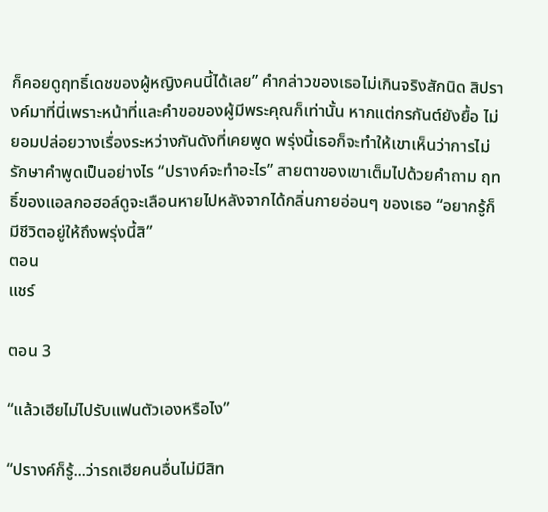ก็คอยดูฤทธิ์เดชของผู้หญิงคนนี้ได้เลย” คำกล่าวของเธอไม่เกินจริงสักนิด สิปรางค์มาที่นี่เพราะหน้าที่และคำขอของผู้มีพระคุณก็เท่านั้น หากแต่กรกันต์ยังยื้อ ไม่ยอมปล่อยวางเรื่องระหว่างกันดังที่เคยพูด พรุ่งนี้เธอก็จะทำให้เขาเห็นว่าการไม่รักษาคำพูดเป็นอย่างไร “ปรางค์จะทำอะไร” สายตาของเขาเต็มไปด้วยคำถาม ฤทธิ์ของแอลกอฮอล์ดูจะเลือนหายไปหลังจากได้กลิ่นกายอ่อนๆ ของเธอ “อยากรู้ก็มีชีวิตอยู่ให้ถึงพรุ่งนี้สิ”
ตอน
แชร์

ตอน 3

“แล้วเฮียไม่ไปรับแฟนตัวเองหรือไง”

“ปรางค์ก็รู้...ว่ารถเฮียคนอื่นไม่มีสิท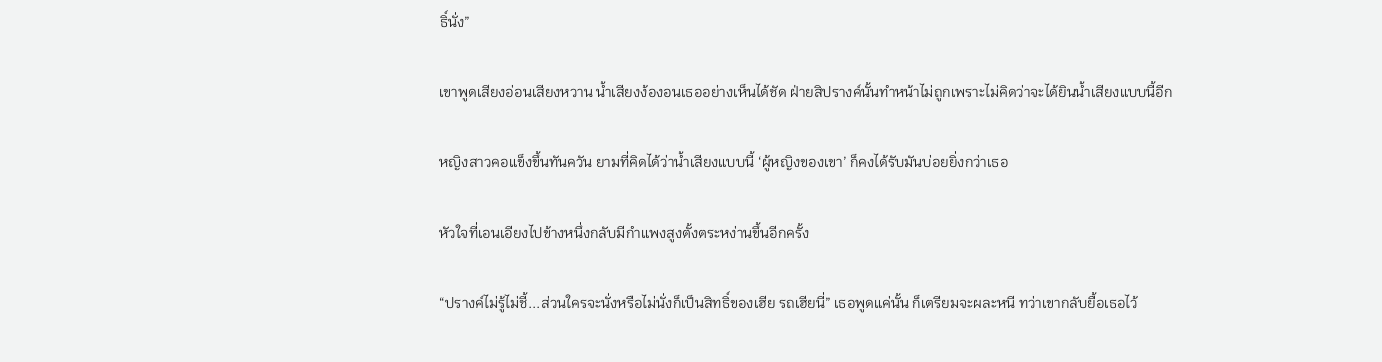ธิ์นั่ง”

เขาพูดเสียงอ่อนเสียงหวาน น้ำเสียงง้องอนเธออย่างเห็นได้ชัด ฝ่ายสิปรางค์นั้นทำหน้าไม่ถูกเพราะไม่คิดว่าจะได้ยินน้ำเสียงแบบนี้อีก

หญิงสาวคอแข็งขึ้นทันควัน ยามที่คิดได้ว่าน้ำเสียงแบบนี้ ‘ผู้หญิงของเขา’ ก็คงได้รับมันบ่อยยิ่งกว่าเธอ

หัวใจที่เอนเอียงไปข้างหนึ่งกลับมีกำแพงสูงตั้งตระหง่านขึ้นอีกครั้ง

“ปรางค์ไม่รู้ไม่ชี้...ส่วนใครจะนั่งหรือไม่นั่งก็เป็นสิทธิ์ของเฮีย รถเฮียนี่” เธอพูดแค่นั้น ก็เตรียมจะผละหนี ทว่าเขากลับยื้อเธอไว้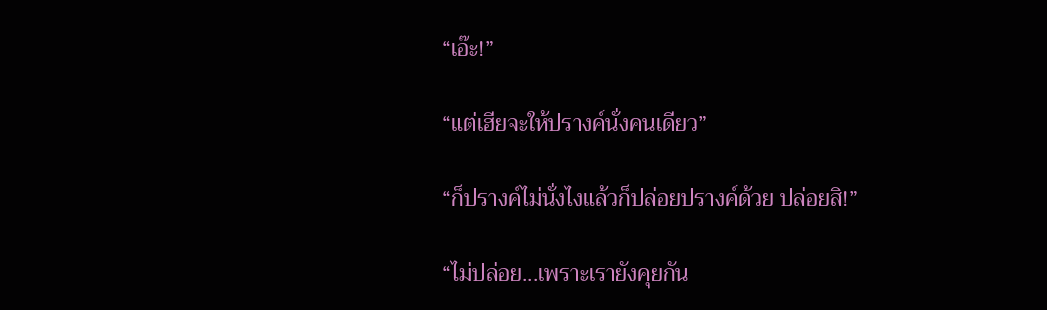“เอ๊ะ!”

“แต่เฮียจะให้ปรางค์นั่งคนเดียว”

“ก็ปรางค์ไม่นั่งไงแล้วก็ปล่อยปรางค์ด้วย ปล่อยสิ!”

“ไม่ปล่อย...เพราะเรายังคุยกัน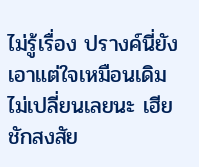ไม่รู้เรื่อง ปรางค์นี่ยังเอาแต่ใจเหมือนเดิมไม่เปลี่ยนเลยนะ เฮียชักสงสัย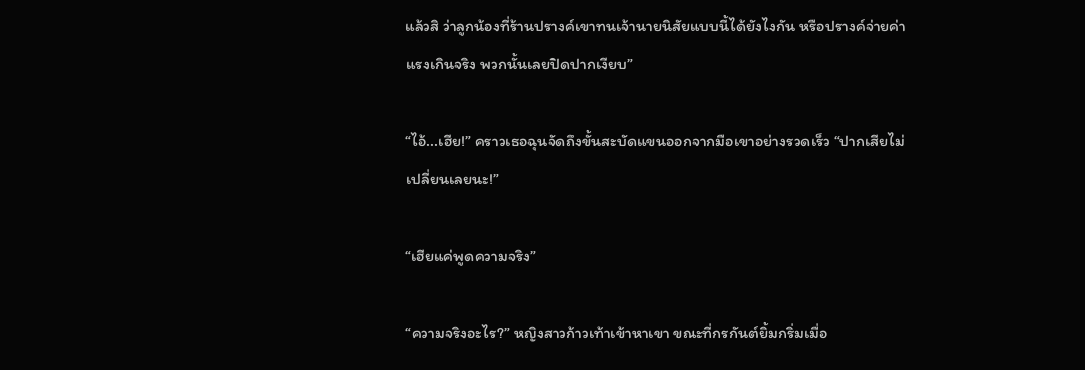แล้วสิ ว่าลูกน้องที่ร้านปรางค์เขาทนเจ้านายนิสัยแบบนี้ได้ยังไงกัน หรือปรางค์จ่ายค่าแรงเกินจริง พวกนั้นเลยปิดปากเงียบ”

“ไอ้...เฮีย!” คราวเธอฉุนจัดถึงขั้นสะบัดแขนออกจากมือเขาอย่างรวดเร็ว “ปากเสียไม่เปลี่ยนเลยนะ!”

“เฮียแค่พูดความจริง”

“ความจริงอะไร?” หญิงสาวก้าวเท้าเข้าหาเขา ขณะที่กรกันต์ยิ้มกริ่มเมื่อ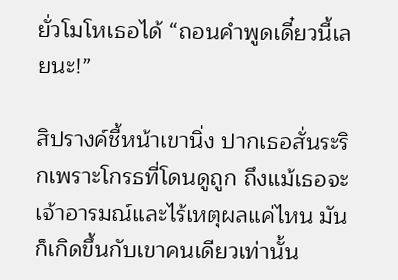ยั่วโมโหเธอได้ “ถอนคำพูดเดี๋ยวนี้เลยนะ!”

สิปรางค์ชี้หน้าเขานิ่ง ปากเธอสั่นระริกเพราะโกรธที่โดนดูถูก ถึงแม้เธอจะเจ้าอารมณ์และไร้เหตุผลแค่ไหน มันก็เกิดขึ้นกับเขาคนเดียวเท่านั้น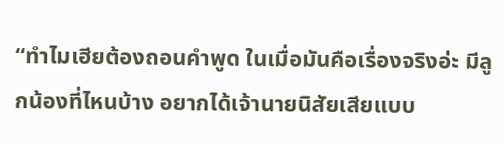“ทำไมเฮียต้องถอนคำพูด ในเมื่อมันคือเรื่องจริงอ่ะ มีลูกน้องที่ไหนบ้าง อยากได้เจ้านายนิสัยเสียแบบ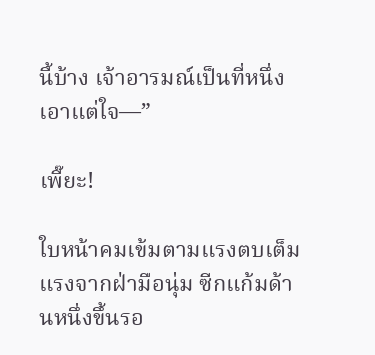นี้บ้าง เจ้าอารมณ์เป็นที่หนึ่ง เอาแต่ใจ—”

เพี๊ยะ!

ใบหน้าคมเข้มตามแรงตบเต็มแรงจากฝ่ามือนุ่ม ซีกแก้มด้านหนึ่งขึ้นรอ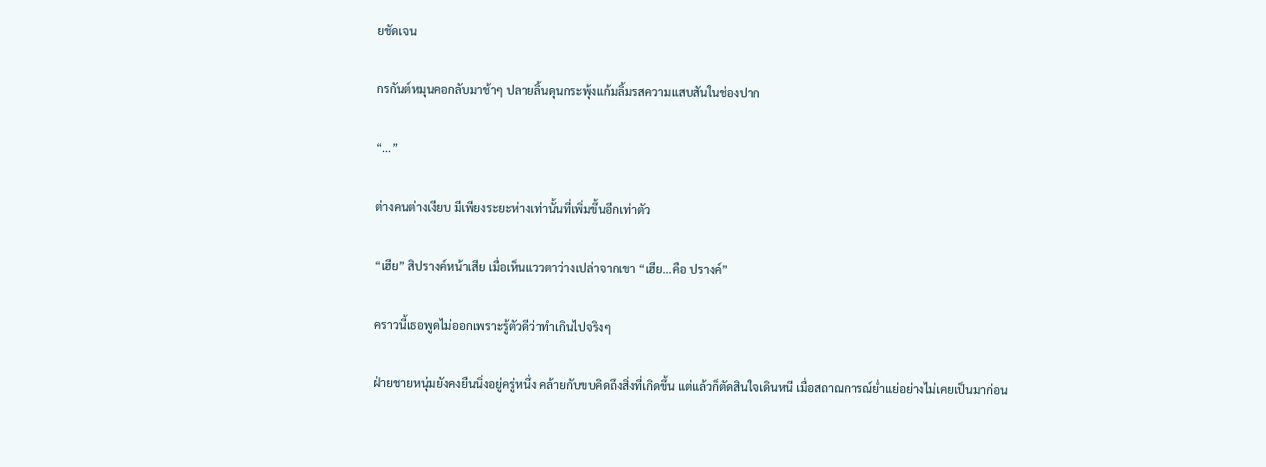ยชัดเจน

กรกันต์หมุนคอกลับมาช้าๆ ปลายลิ้นดุนกระพุ้งแก้มลิ้มรสความแสบสันในช่องปาก

“...”

ต่างคนต่างเงียบ มีเพียงระยะห่างเท่านั้นที่เพิ่มขึ้นอีกเท่าตัว

“เฮีย” สิปรางค์หน้าเสีย เมื่อเห็นแววตาว่างเปล่าจากเขา “เฮีย...คือ ปรางค์”

คราวนี้เธอพูดไม่ออกเพราะรู้ตัวดีว่าทำเกินไปจริงๆ

ฝ่ายชายหนุ่มยังคงยืนนิ่งอยู่ครู่หนึ่ง คล้ายกับขบคิดถึงสิ่งที่เกิดขึ้น แต่แล้วก็ตัดสินใจเดินหนี เมื่อสถาณการณ์ย่ำแย่อย่างไม่เคยเป็นมาก่อน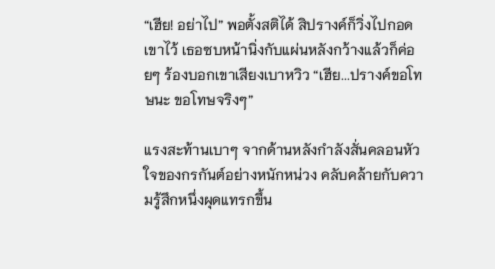“เฮีย! อย่าไป” พอตั้งสติได้ สิปรางค์ก็วิ่งไปกอดเขาไว้ เธอซบหน้านิ่งกับแผ่นหลังกว้างแล้วก็ค่อยๆ ร้องบอกเขาเสียงเบาหวิว “เฮีย...ปรางค์ขอโทษนะ ขอโทษจริงๆ”

แรงสะท้านเบาๆ จากด้านหลังกำลังสั่นคลอนหัวใจของกรกันต์อย่างหนักหน่วง คลับคล้ายกับความรู้สึกหนึ่งผุดแทรกขึ้น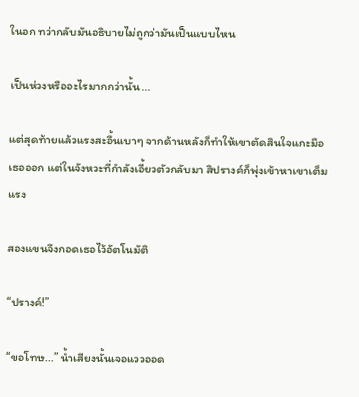ในอก ทว่ากลับมันอธิบายไม่ถูกว่ามันเป็นแบบไหน

เป็นห่วงหรืออะไรมากกว่านั้น...

แต่สุดท้ายแล้วแรงสะอื้นเบาๆ จากด้านหลังก็ทำให้เขาตัดสินใจแกะมือเธอออก แต่ในจังหวะที่กำลังเอี้ยวตัวกลับมา สิปรางค์ก็พุ่งเข้าหาเขาเต็มแรง

สองแขนจึงกอดเธอไว้อัตโนมัติ

“ปรางค์!”

“ขอโทษ...” น้ำเสียงนั้นเจอแววออด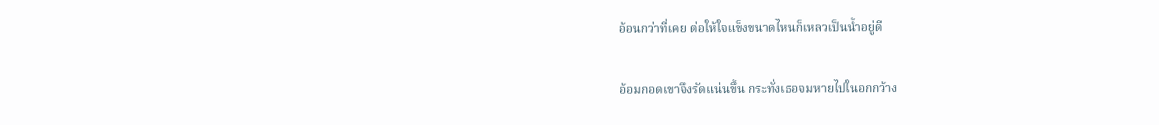อ้อนกว่าที่เคย ต่อให้ใจแข็งขนาดไหนก็เหลวเป็นน้ำอยู่ดี

อ้อมกอดเขาจึงรัดแน่นขึ้น กระทั่งเธอจมหายไปในอกกว้าง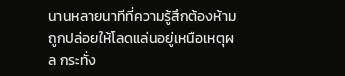นานหลายนาทีที่ความรู้สึกต้องห้ามถูกปล่อยให้โลดแล่นอยู่เหนือเหตุผล กระทั่ง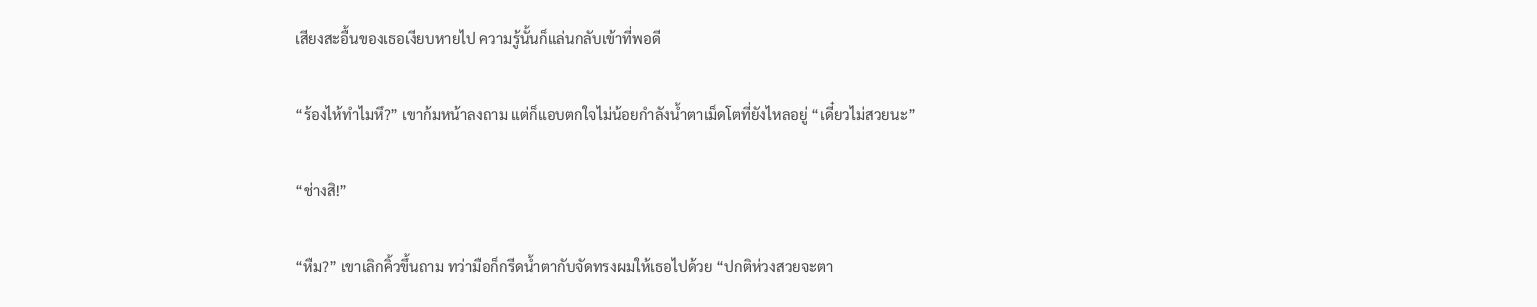เสียงสะอื้นของเธอเงียบหายไป ความรู้นั้นก็แล่นกลับเข้าที่พอดี

“ร้องไห้ทำไมหึ?” เขาก้มหน้าลงถาม แต่ก็แอบตกใจไม่น้อยกำลังน้ำตาเม็ดโตที่ยังไหลอยู่ “เดี๋ยวไม่สวยนะ”

“ช่างสิ!”

“หืม?” เขาเลิกคิ้วขึ้นถาม ทว่ามือก็กรีดน้ำตากับจัดทรงผมให้เธอไปด้วย “ปกติห่วงสวยจะตา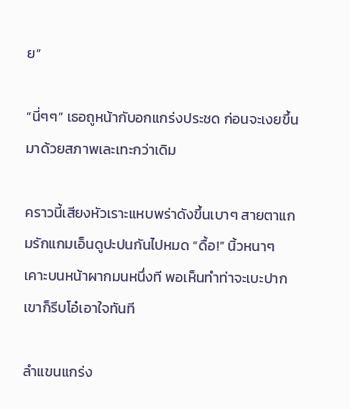ย”

“นี่ๆๆ” เธอถูหน้ากับอกแกร่งประชด ก่อนจะเงยขึ้นมาด้วยสภาพเละเทะกว่าเดิม

คราวนี้เสียงหัวเราะแหบพร่าดังขึ้นเบาๆ สายตาแกมรักแกมเอ็นดูปะปนกันไปหมด “ดื้อ!” นิ้วหนาๆ เคาะบนหน้าผากมนหนึ่งที พอเห็นทำท่าจะเบะปาก เขาก็รีบโอ๋เอาใจทันที

ลำแขนแกร่ง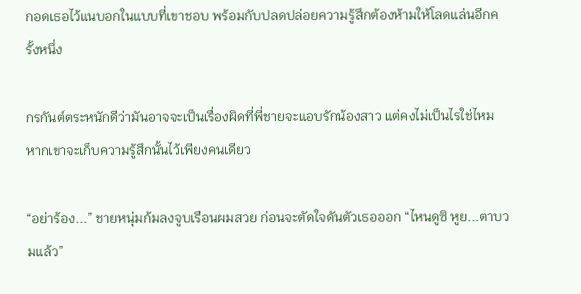กอดเธอไว้แนบอกในแบบที่เขาชอบ พร้อมกับปลดปล่อยความรู้สึกต้องห้ามให้โลดแล่นอีกครั้งหนึ่ง

กรกันต์ตระหนักดีว่ามันอาจจะเป็นเรื่องผิดที่พี่ชายจะแอบรักน้องสาว แต่คงไม่เป็นไรใช่ไหม หากเขาจะเก็บความรู้สึกนั้นไว้เพียงคนเดียว

“อย่าร้อง...” ชายหนุ่มก้มลงจูบเรือนผมสวย ก่อนจะตัดใจดันตัวเธอออก “ไหนดูซิ หูย...ตาบวมแล้ว”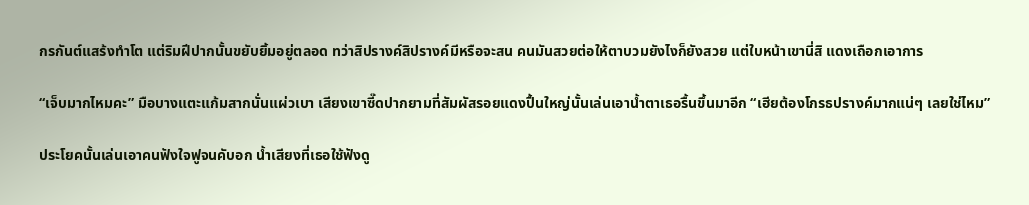กรกันต์แสร้งทำโต แต่ริมฝีปากนั้นขยับยิ้มอยู่ตลอด ทว่าสิปรางค์สิปรางค์มีหรือจะสน คนมันสวยต่อให้ตาบวมยังไงก็ยังสวย แต่ใบหน้าเขานี่สิ แดงเถือกเอาการ

“เจ็บมากไหมคะ” มือบางแตะแก้มสากนั่นแผ่วเบา เสียงเขาซี๊ดปากยามที่สัมผัสรอยแดงปื้นใหญ่นั้นเล่นเอาน้ำตาเธอรื้นขึ้นมาอีก “เฮียต้องโกรธปรางค์มากแน่ๆ เลยใช่ไหม”

ประโยคนั้นเล่นเอาคนฟังใจฟูจนคับอก น้ำเสียงที่เธอใช้ฟังดู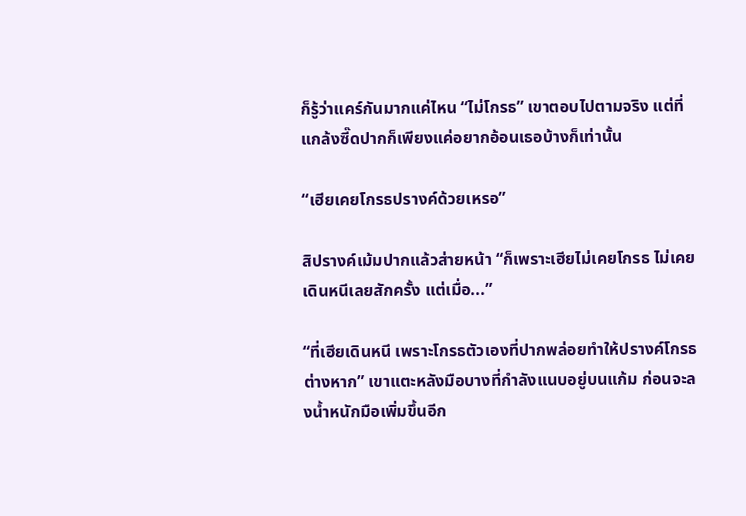ก็รู้ว่าแคร์กันมากแค่ไหน “ไม่โกรธ” เขาตอบไปตามจริง แต่ที่แกล้งซี๊ดปากก็เพียงแค่อยากอ้อนเธอบ้างก็เท่านั้น

“เฮียเคยโกรธปรางค์ด้วยเหรอ”

สิปรางค์เม้มปากแล้วส่ายหน้า “ก็เพราะเฮียไม่เคยโกรธ ไม่เคยเดินหนีเลยสักครั้ง แต่เมื่อ...”

“ที่เฮียเดินหนี เพราะโกรธตัวเองที่ปากพล่อยทำให้ปรางค์โกรธต่างหาก” เขาแตะหลังมือบางที่กำลังแนบอยู่บนแก้ม ก่อนจะลงน้ำหนักมือเพิ่มขึ้นอีก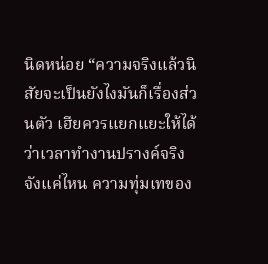นิดหน่อย “ความจริงแล้วนิสัยจะเป็นยังไงมันก็เรื่องส่วนตัว เฮียควรแยกแยะให้ได้ว่าเวลาทำงานปรางค์จริงจังแค่ไหน ความทุ่มเทของ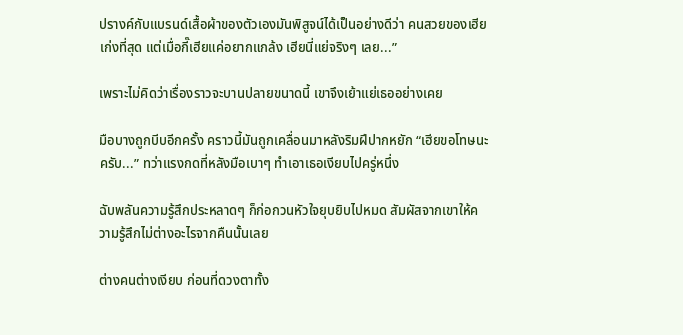ปรางค์กับแบรนด์เสื้อผ้าของตัวเองมันพิสูจน์ได้เป็นอย่างดีว่า คนสวยของเฮียเก่งที่สุด แต่เมื่อกี๊เฮียแค่อยากแกล้ง เฮียนี่แย่จริงๆ เลย...”

เพราะไม่คิดว่าเรื่องราวจะบานปลายขนาดนี้ เขาจึงเย้าแย่เธออย่างเคย

มือบางถูกบีบอีกครั้ง คราวนี้มันถูกเคลื่อนมาหลังริมฝีปากหยัก “เฮียขอโทษนะครับ...” ทว่าแรงกดที่หลังมือเบาๆ ทำเอาเธอเงียบไปครู่หนึ่ง

ฉับพลันความรู้สึกประหลาดๆ ก็ก่อกวนหัวใจยุบยิบไปหมด สัมผัสจากเขาให้ความรู้สึกไม่ต่างอะไรจากคืนนั้นเลย

ต่างคนต่างเงียบ ก่อนที่ดวงตาทั้ง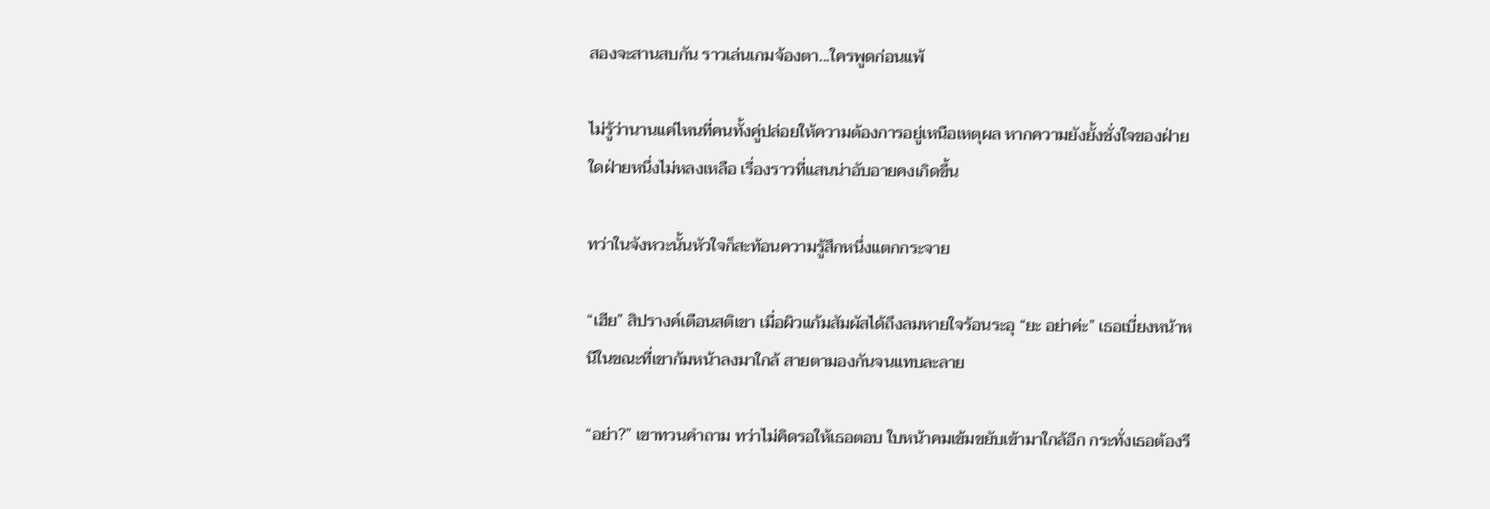สองจะสานสบกัน ราวเล่นเกมจ้องตา...ใครพูดก่อนแพ้

ไม่รู้ว่านานแค่ไหนที่คนทั้งคู่ปล่อยให้ความต้องการอยู่เหนือเหตุผล หากความยังยั้งชั่งใจของฝ่ายใดฝ่ายหนึ่งไม่หลงเหลือ เรื่องราวที่แสนน่าอับอายคงเกิดขึ้น

ทว่าในจังหวะนั้นหัวใจก็สะท้อนความรู้สึกหนึ่งแตกกระจาย

“เฮีย” สิปรางค์เตือนสติเขา เมื่อผิวแก้มสัมผัสได้ถึงลมหายใจร้อนระอุ “ยะ อย่าค่ะ” เธอเบี่ยงหน้าหนีในขณะที่เขาก้มหน้าลงมาใกล้ สายตามองกันจนแทบละลาย

“อย่า?” เขาทวนคำถาม ทว่าไม่คิดรอให้เธอตอบ ใบหน้าคมเข้มขยับเข้ามาใกล้อีก กระทั่งเธอต้องรี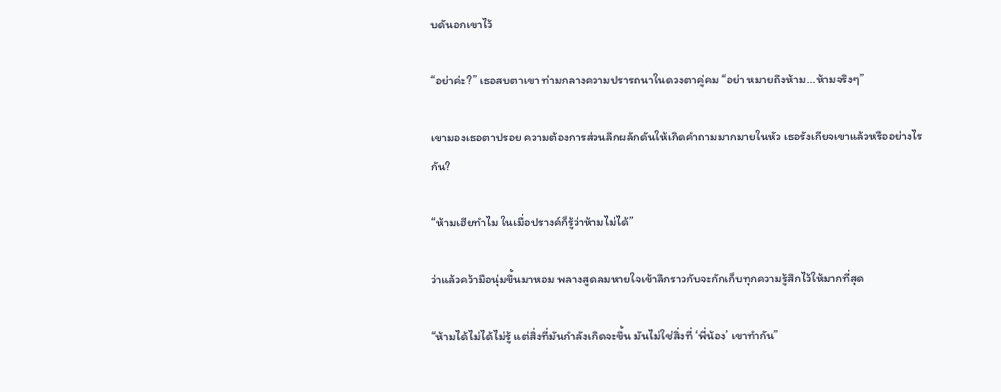บดันอกเขาไว้

“อย่าค่ะ?” เธอสบตาเขา ท่ามกลางความปรารถนาในดวงตาคู่คม “อย่า หมายถึงห้าม...ห้ามจริงๆ”

เขามองเธอตาปรอย ความต้องการส่วนลึกผลักดันให้เกิดคำถามมากมายในหัว เธอรังเกียจเขาแล้วหรืออย่างไรกัน?

“ห้ามเฮียทำไม ในเมื่อปรางค์ก็รู้ว่าห้ามไม่ได้”

ว่าแล้วคว้ามือนุ่มขึ้นมาหอม พลางสูดลมหายใจเข้าลึกราวกับจะกักเก็บทุกความรู้สึกไว้ให้มากที่สุด

“ห้ามได้ไม่ได้ไม่รู้ แต่สิ่งที่มันกำลังเกิดจะขึ้น มันไม่ใช่สิ่งที่ ‘พี่น้อง’ เขาทำกัน”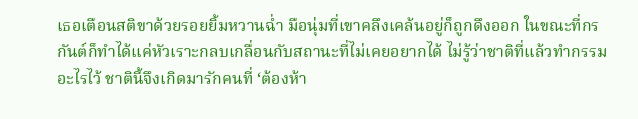เธอเตือนสติขาด้วยรอยยิ้มหวานฉ่ำ มือนุ่มที่เขาคลึงเคล้นอยู่ก็ถูกดึงออก ในขณะที่กรกันต์ก็ทำได้แค่หัวเราะกลบเกลื่อนกับสถานะที่ไม่เคยอยากได้ ไม่รู้ว่าชาติที่แล้วทำกรรมอะไรไว้ ชาตินี้จึงเกิดมารักคนที่ ‘ต้องห้า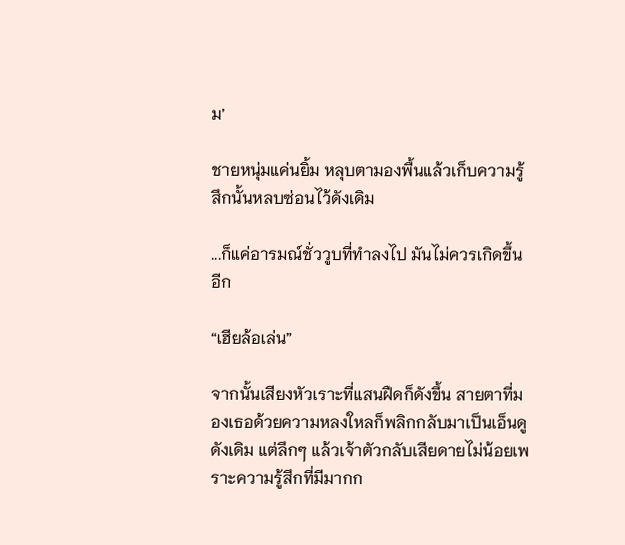ม’

ชายหนุ่มแค่นยิ้ม หลุบตามองพื้นแล้วเก็บความรู้สึกนั้นหลบซ่อนไว้ดังเดิม

...ก็แค่อารมณ์ชั่ววูบที่ทำลงไป มันไม่ควรเกิดขึ้นอีก

“เฮียล้อเล่น”

จากนั้นเสียงหัวเราะที่แสนฝืดก็ดังขึ้น สายตาที่มองเธอด้วยความหลงใหลก็พลิกกลับมาเป็นเอ็นดูดังเดิม แต่ลึกๆ แล้วเจ้าตัวกลับเสียดายไม่น้อยเพราะความรู้สึกที่มีมากก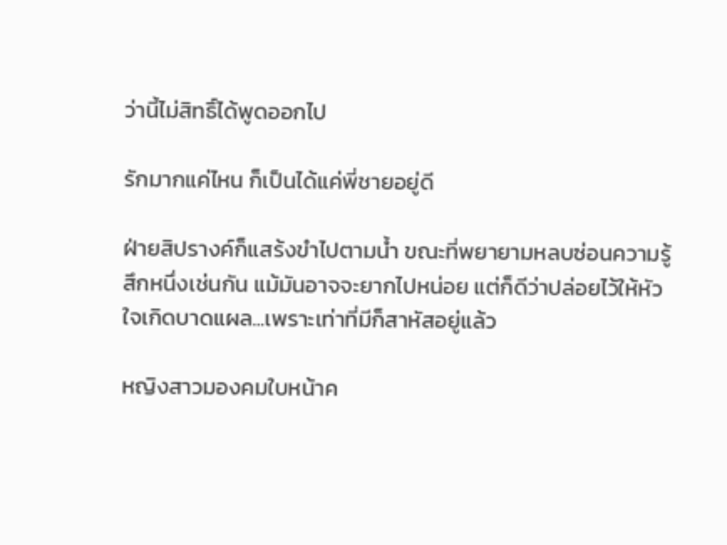ว่านี้ไม่สิทธิ์ได้พูดออกไป

รักมากแค่ไหน ก็เป็นได้แค่พี่ชายอยู่ดี

ฝ่ายสิปรางค์ก็แสร้งขำไปตามน้ำ ขณะที่พยายามหลบซ่อนความรู้สึกหนึ่งเช่นกัน แม้มันอาจจะยากไปหน่อย แต่ก็ดีว่าปล่อยไว้ให้หัวใจเกิดบาดแผล...เพราะเท่าที่มีก็สาหัสอยู่แล้ว

หญิงสาวมองคมใบหน้าค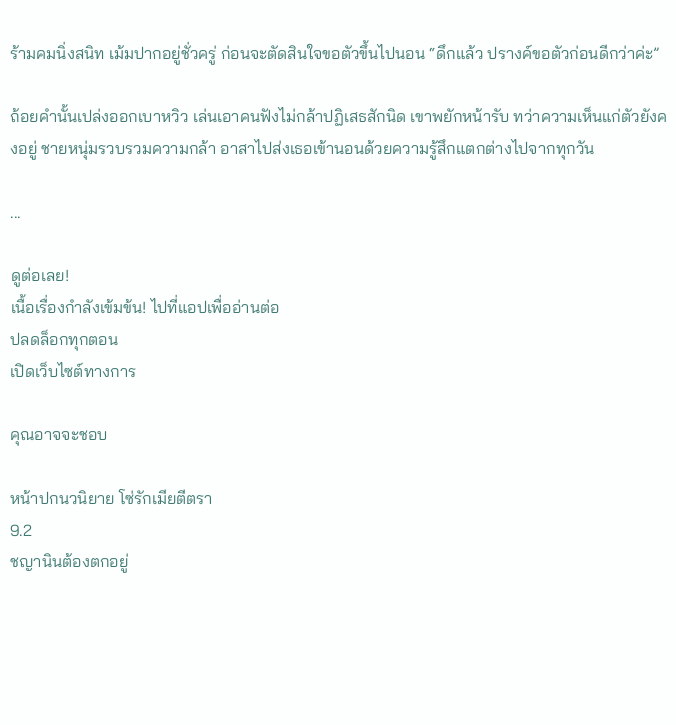ร้ามคมนิ่งสนิท เม้มปากอยู่ชั่วครู่ ก่อนจะตัดสินใจขอตัวขึ้นไปนอน “ดึกแล้ว ปรางค์ขอตัวก่อนดีกว่าค่ะ”

ถ้อยคำนั้นเปล่งออกเบาหวิว เล่นเอาคนฟังไม่กล้าปฏิเสธสักนิด เขาพยักหน้ารับ ทว่าความเห็นแก่ตัวยังคงอยู่ ชายหนุ่มรวบรวมความกล้า อาสาไปส่งเธอเข้านอนด้วยความรู้สึกแตกต่างไปจากทุกวัน

...

ดูต่อเลย!
เนื้อเรื่องกำลังเข้มข้น! ไปที่แอปเพื่ออ่านต่อ
ปลดล็อกทุกตอน
เปิดเว็บไซต์ทางการ

คุณอาจจะชอบ

หน้าปกนวนิยาย โซ่รักเมียตีตรา
9.2
ชญานินต้องตกอยู่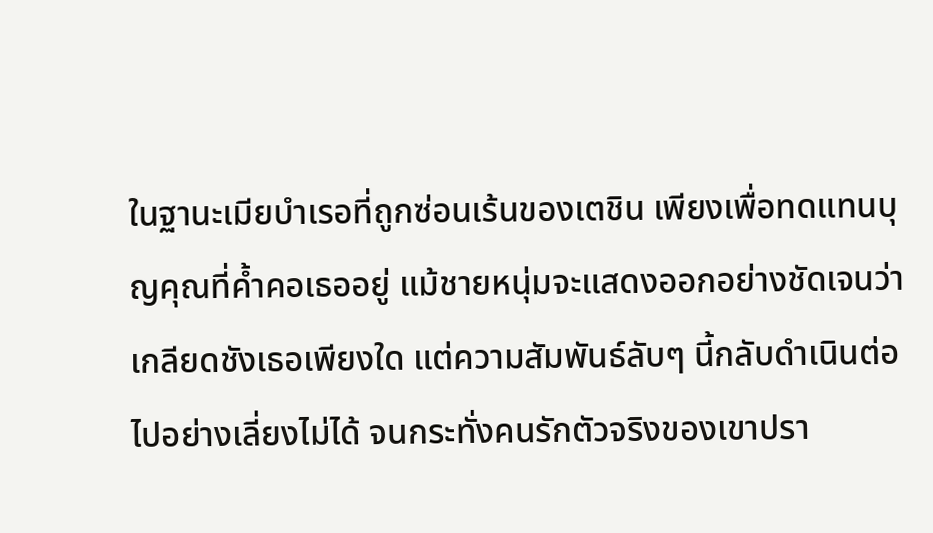ในฐานะเมียบำเรอที่ถูกซ่อนเร้นของเตชิน เพียงเพื่อทดแทนบุญคุณที่ค้ำคอเธออยู่ แม้ชายหนุ่มจะแสดงออกอย่างชัดเจนว่าเกลียดชังเธอเพียงใด แต่ความสัมพันธ์ลับๆ นี้กลับดำเนินต่อไปอย่างเลี่ยงไม่ได้ จนกระทั่งคนรักตัวจริงของเขาปรา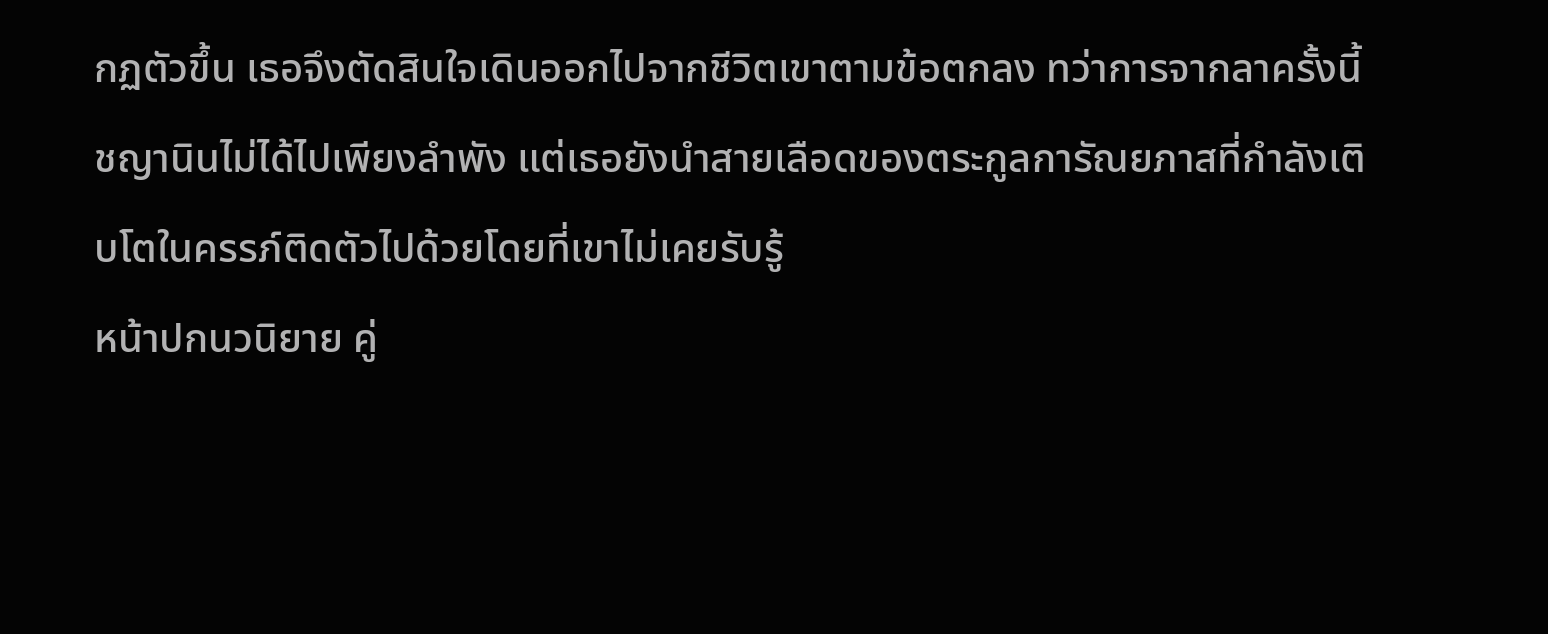กฏตัวขึ้น เธอจึงตัดสินใจเดินออกไปจากชีวิตเขาตามข้อตกลง ทว่าการจากลาครั้งนี้ชญานินไม่ได้ไปเพียงลำพัง แต่เธอยังนำสายเลือดของตระกูลการัณยภาสที่กำลังเติบโตในครรภ์ติดตัวไปด้วยโดยที่เขาไม่เคยรับรู้
หน้าปกนวนิยาย คู่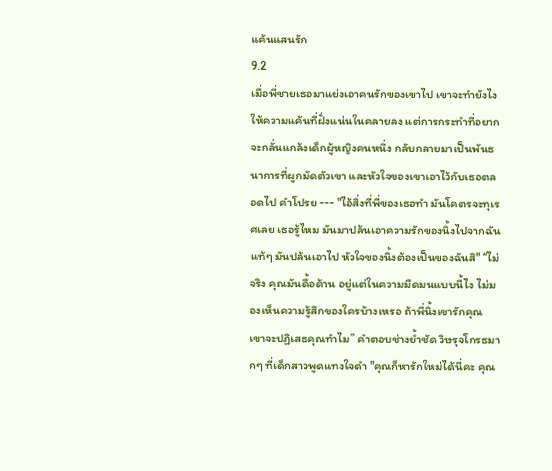แค้นแสนรัก
9.2
เมื่อพี่ชายเธอมาแย่งเอาคนรักของเขาไป เขาจะทำยังไงให้ความแค้นที่ฝั่งแน่นในคลายลง แต่การกระทำที่อยากจะกลั่นแกล้งเด็กผู้หญิงคนหนึ่ง กลับกลายมาเป็นพันธนาการที่ผูกมัดตัวเขา และหัวใจของเขาเอาไว้กับเธอตลอดไป คำโปรย --- "ไอ้สิ่งที่พี่ของเธอทำ มันโคตรจะทุเรศเลย เธอรู้ไหม มันมาปล้นเอาความรักของนิ้งไปจากฉันแท้ๆ มันปล้นเอาไป หัวใจของนิ้งต้องเป็นของฉันสิ" “ไม่จริง คุณมันดื้อด้าน อยู่แต่ในความมืดมนแบบนี้ไง ไม่มองเห็นความรู้สึกของใครบ้างเหรอ ถ้าพี่นิ้งเขารักคุณ เขาจะปฏิเสธคุณทำไม” คำตอบช่างย้ำชัด วิษรุจโกรธมากๆ ที่เด็กสาวพูดแทงใจดำ "คุณก็หารักใหม่ได้นี่คะ คุณ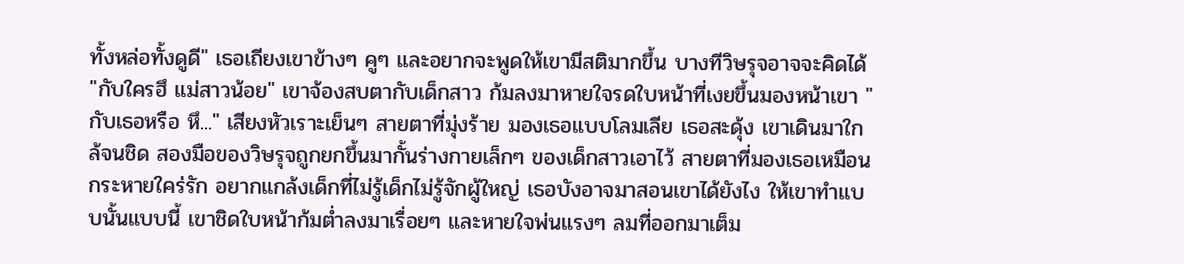ทั้งหล่อทั้งดูดี" เธอเถียงเขาข้างๆ คูๆ และอยากจะพูดให้เขามีสติมากขึ้น บางทีวิษรุจอาจจะคิดได้ "กับใครฮึ แม่สาวน้อย" เขาจ้องสบตากับเด็กสาว ก้มลงมาหายใจรดใบหน้าที่เงยขึ้นมองหน้าเขา "กับเธอหรือ หึ..." เสียงหัวเราะเย็นๆ สายตาที่มุ่งร้าย มองเธอแบบโลมเลีย เธอสะดุ้ง เขาเดินมาใกล้จนชิด สองมือของวิษรุจถูกยกขึ้นมากั้นร่างกายเล็กๆ ของเด็กสาวเอาไว้ สายตาที่มองเธอเหมือนกระหายใคร่รัก อยากแกล้งเด็กที่ไม่รู้เด็กไม่รู้จักผู้ใหญ่ เธอบังอาจมาสอนเขาได้ยังไง ให้เขาทำแบบนั้นแบบนี้ เขาชิดใบหน้าก้มต่ำลงมาเรื่อยๆ และหายใจพ่นแรงๆ ลมที่ออกมาเต็ม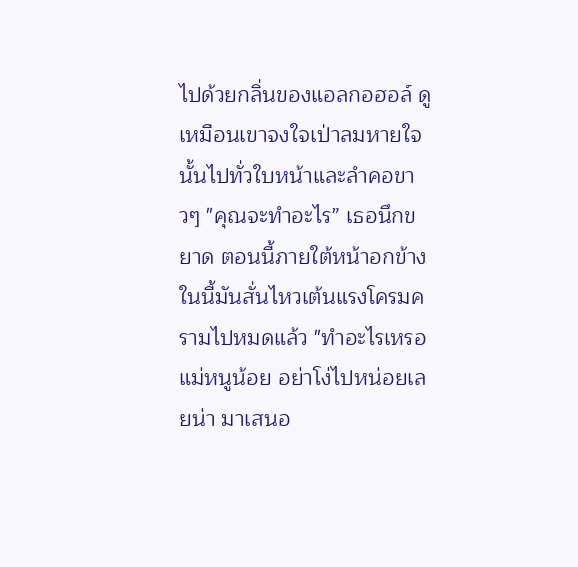ไปด้วยกลิ่นของแอลกอฮอล์ ดูเหมือนเขาจงใจเป่าลมหายใจนั้นไปทั่วใบหน้าและลำคอขาวๆ "คุณจะทำอะไร” เธอนึกขยาด ตอนนี้ภายใต้หน้าอกข้างในนี้มันสั่นไหวเต้นแรงโครมครามไปหมดแล้ว "ทำอะไรเหรอ แม่หนูน้อย อย่าโง่ไปหน่อยเลยน่า มาเสนอ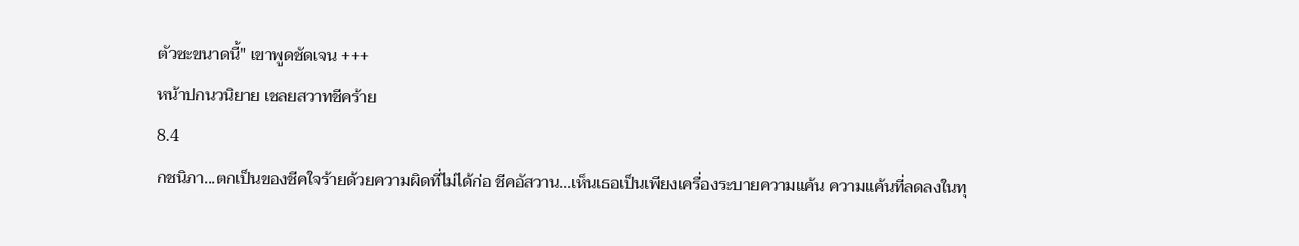ตัวซะขนาดนี้" เขาพูดชัดเจน +++
หน้าปกนวนิยาย เชลยสวาทชีคร้าย
8.4
กชนิภา...ตกเป็นของชีคใจร้ายด้วยความผิดที่ไม่ได้ก่อ ชีคอัสวาน...เห็นเธอเป็นเพียงเครื่องระบายความแค้น ความแค้นที่ลดลงในทุ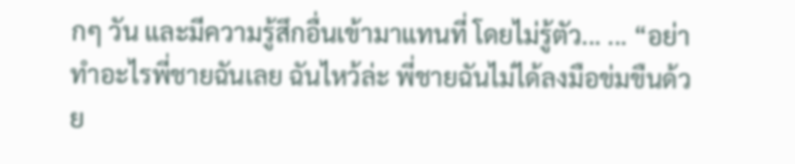กๆ วัน และมีความรู้สึกอื่นเข้ามาแทนที่ โดยไม่รู้ตัว... ... “อย่าทำอะไรพี่ชายฉันเลย ฉันไหว้ล่ะ พี่ชายฉันไม่ได้ลงมือข่มขืนด้วย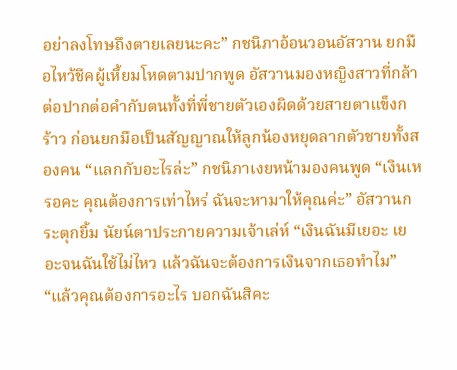อย่าลงโทษถึงตายเลยนะคะ” กชนิภาอ้อนวอนอัสวาน ยกมือไหว้ชีคผู้เหี้ยมโหดตามปากพูด อัสวานมองหญิงสาวที่กล้าต่อปากต่อคำกับตนทั้งที่พี่ชายตัวเองผิดด้วยสายตาแข็งกร้าว ก่อนยกมือเป็นสัญญาณให้ลูกน้องหยุดลากตัวชายทั้งสองคน “แลกกับอะไรล่ะ” กชนิภาเงยหน้ามองคนพูด “เงินเหรอคะ คุณต้องการเท่าไหร่ ฉันจะหามาให้คุณค่ะ” อัสวานกระตุกยิ้ม นัยน์ตาประกายความเจ้าเล่ห์ “เงินฉันมีเยอะ เยอะจนฉันใช้ไม่ไหว แล้วฉันจะต้องการเงินจากเธอทำไม” “แล้วคุณต้องการอะไร บอกฉันสิคะ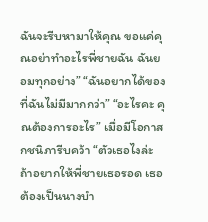ฉันจะรีบหามาให้คุณ ขอแค่คุณอย่าทำอะไรพี่ชายฉัน ฉันยอมทุกอย่าง” “ฉันอยากได้ของที่ฉันไม่มีมากกว่า” “อะไรคะ คุณต้องการอะไร” เมื่อมีโอกาส กชนิภารีบคว้า “ตัวเธอไงล่ะ ถ้าอยากให้พี่ชายเธอรอด เธอต้องเป็นนางบำ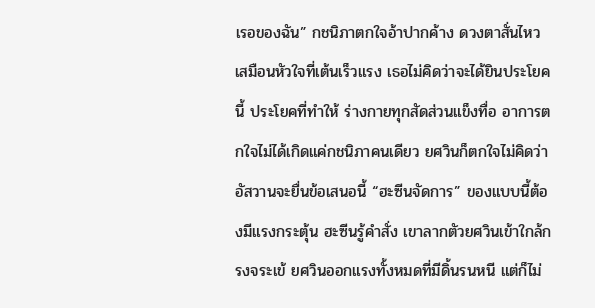เรอของฉัน” กชนิภาตกใจอ้าปากค้าง ดวงตาสั่นไหวเสมือนหัวใจที่เต้นเร็วแรง เธอไม่คิดว่าจะได้ยินประโยคนี้ ประโยคที่ทำให้ ร่างกายทุกสัดส่วนแข็งทื่อ อาการตกใจไม่ได้เกิดแค่กชนิภาคนเดียว ยศวินก็ตกใจไม่คิดว่า อัสวานจะยื่นข้อเสนอนี้ “ฮะซีนจัดการ” ของแบบนี้ต้องมีแรงกระตุ้น ฮะซีนรู้คำสั่ง เขาลากตัวยศวินเข้าใกล้กรงจระเข้ ยศวินออกแรงทั้งหมดที่มีดิ้นรนหนี แต่ก็ไม่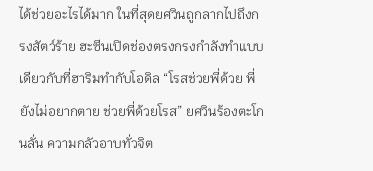ได้ช่วยอะไรได้มาก ในที่สุดยศวินถูกลากไปถึงกรงสัตว์ร้าย ฮะซีนเปิดช่องตรงกรงกำลังทำแบบเดียวกับที่ฮาริมทำกับโอดิล “โรสช่วยพี่ด้วย พี่ยังไม่อยากตาย ช่วยพี่ด้วยโรส” ยศวินร้องตะโกนลั่น ความกลัวอาบทั่วจิต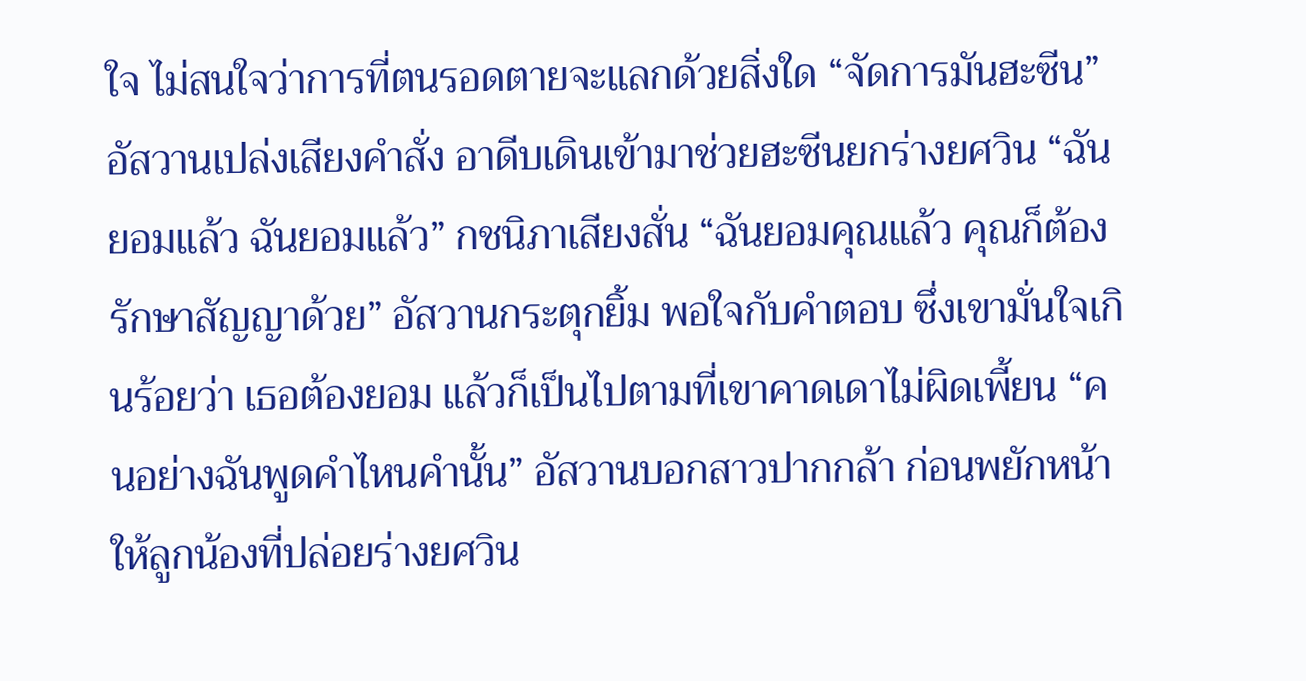ใจ ไม่สนใจว่าการที่ตนรอดตายจะแลกด้วยสิ่งใด “จัดการมันฮะซีน” อัสวานเปล่งเสียงคำสั่ง อาดีบเดินเข้ามาช่วยฮะซีนยกร่างยศวิน “ฉันยอมแล้ว ฉันยอมแล้ว” กชนิภาเสียงสั่น “ฉันยอมคุณแล้ว คุณก็ต้องรักษาสัญญาด้วย” อัสวานกระตุกยิ้ม พอใจกับคำตอบ ซึ่งเขามั่นใจเกินร้อยว่า เธอต้องยอม แล้วก็เป็นไปตามที่เขาคาดเดาไม่ผิดเพี้ยน “คนอย่างฉันพูดคำไหนคำนั้น” อัสวานบอกสาวปากกล้า ก่อนพยักหน้าให้ลูกน้องที่ปล่อยร่างยศวิน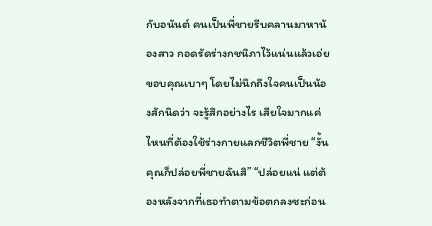กับอนันต์ คนเป็นพี่ชายรีบคลานมาหาน้องสาว กอดรัดร่างกชนิภาไว้แน่นแล้วเอ่ยขอบคุณเบาๆ โดยไม่นึกถึงใจคนเป็นน้องสักนิดว่า จะรู้สึกอย่างไร เสียใจมากแค่ไหนที่ต้องใช้ร่างกายแลกชีวิตพี่ชาย “งั้นคุณก็ปล่อยพี่ชายฉันสิ” “ปล่อยแน่ แต่ต้องหลังจากที่เธอทำตามข้อตกลงซะก่อน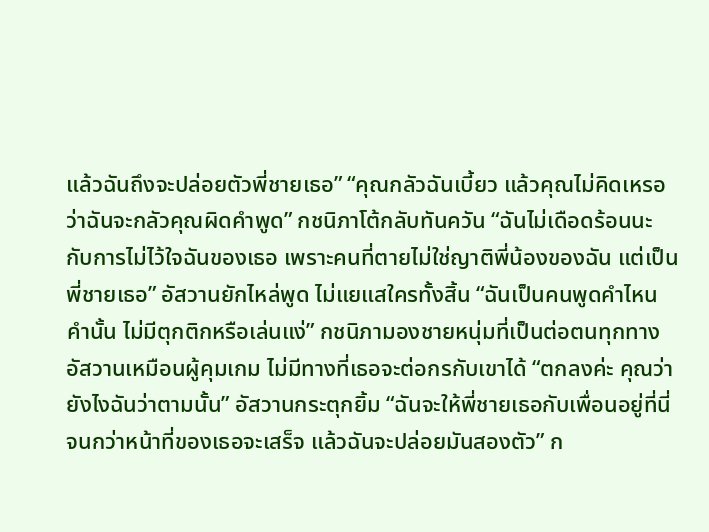แล้วฉันถึงจะปล่อยตัวพี่ชายเธอ” “คุณกลัวฉันเบี้ยว แล้วคุณไม่คิดเหรอว่าฉันจะกลัวคุณผิดคำพูด” กชนิภาโต้กลับทันควัน “ฉันไม่เดือดร้อนนะ กับการไม่ไว้ใจฉันของเธอ เพราะคนที่ตายไม่ใช่ญาติพี่น้องของฉัน แต่เป็นพี่ชายเธอ” อัสวานยักไหล่พูด ไม่แยแสใครทั้งสิ้น “ฉันเป็นคนพูดคำไหนคำนั้น ไม่มีตุกติกหรือเล่นแง่” กชนิภามองชายหนุ่มที่เป็นต่อตนทุกทาง อัสวานเหมือนผู้คุมเกม ไม่มีทางที่เธอจะต่อกรกับเขาได้ “ตกลงค่ะ คุณว่ายังไงฉันว่าตามนั้น” อัสวานกระตุกยิ้ม “ฉันจะให้พี่ชายเธอกับเพื่อนอยู่ที่นี่จนกว่าหน้าที่ของเธอจะเสร็จ แล้วฉันจะปล่อยมันสองตัว” ก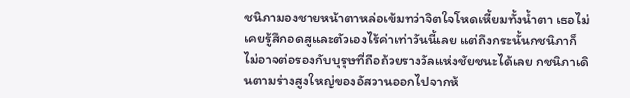ชนิภามองชายหน้าตาหล่อเข้มทว่าจิตใจโหดเหี้ยมทั้งน้ำตา เธอไม่เคยรู้สึกอดสูและตัวเองไร้ค่าเท่าวันนี้เลย แต่ถึงกระนั้นกชนิภาก็ไม่อาจต่อรองกับบุรุษที่ถือถ้วยรางวัลแห่งชัยชนะได้เลย กชนิภาเดินตามร่างสูงใหญ่ของอัสวานออกไปจากห้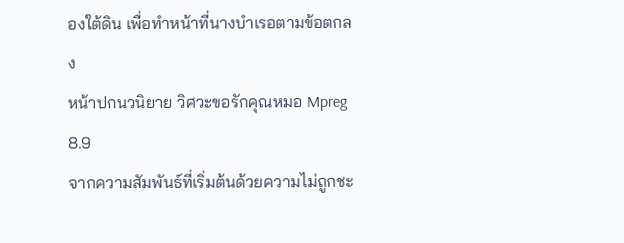องใต้ดิน เพื่อทำหน้าที่นางบำเรอตามข้อตกลง
หน้าปกนวนิยาย วิศวะขอรักคุณหมอ Mpreg
8.9
จากความสัมพันธ์ที่เริ่มต้นด้วยความไม่ถูกชะ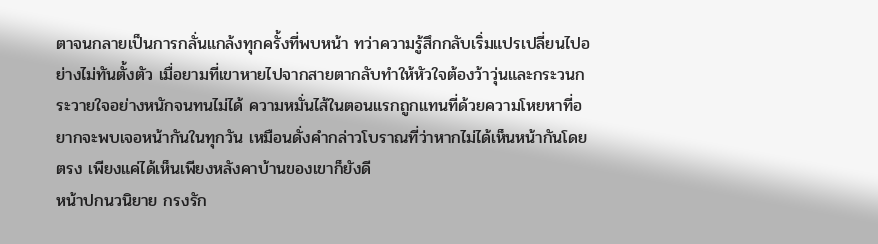ตาจนกลายเป็นการกลั่นแกล้งทุกครั้งที่พบหน้า ทว่าความรู้สึกกลับเริ่มแปรเปลี่ยนไปอย่างไม่ทันตั้งตัว เมื่อยามที่เขาหายไปจากสายตากลับทำให้หัวใจต้องว้าวุ่นและกระวนกระวายใจอย่างหนักจนทนไม่ได้ ความหมั่นไส้ในตอนแรกถูกแทนที่ด้วยความโหยหาที่อยากจะพบเจอหน้ากันในทุกวัน เหมือนดั่งคำกล่าวโบราณที่ว่าหากไม่ได้เห็นหน้ากันโดยตรง เพียงแค่ได้เห็นเพียงหลังคาบ้านของเขาก็ยังดี
หน้าปกนวนิยาย กรงรัก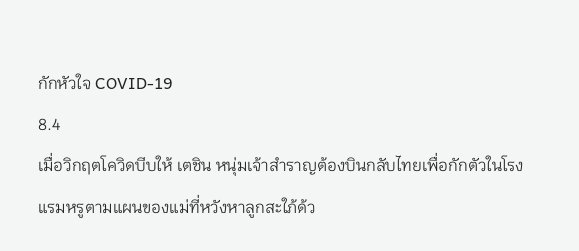กักหัวใจ COVID-19
8.4
เมื่อวิกฤตโควิดบีบให้ เตชิน หนุ่มเจ้าสำราญต้องบินกลับไทยเพื่อกักตัวในโรงแรมหรูตามแผนของแม่ที่หวังหาลูกสะใภ้ด้ว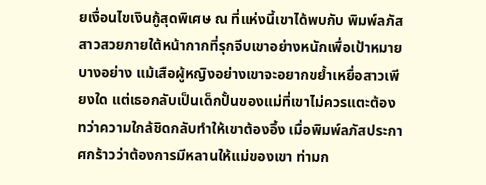ยเงื่อนไขเงินกู้สุดพิเศษ ณ ที่แห่งนี้เขาได้พบกับ พิมพ์ลภัส สาวสวยภายใต้หน้ากากที่รุกจีบเขาอย่างหนักเพื่อเป้าหมายบางอย่าง แม้เสือผู้หญิงอย่างเขาจะอยากขย้ำเหยื่อสาวเพียงใด แต่เธอกลับเป็นเด็กปั้นของแม่ที่เขาไม่ควรแตะต้อง ทว่าความใกล้ชิดกลับทำให้เขาต้องอึ้ง เมื่อพิมพ์ลภัสประกาศกร้าวว่าต้องการมีหลานให้แม่ของเขา ท่ามก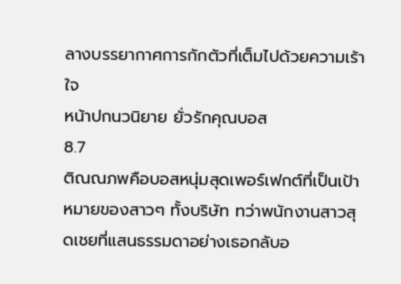ลางบรรยากาศการกักตัวที่เต็มไปด้วยความเร้าใจ
หน้าปกนวนิยาย ยั่วรักคุณบอส
8.7
ติณณภพคือบอสหนุ่มสุดเพอร์เฟกต์ที่เป็นเป้าหมายของสาวๆ ทั้งบริษัท ทว่าพนักงานสาวสุดเชยที่แสนธรรมดาอย่างเธอกลับอ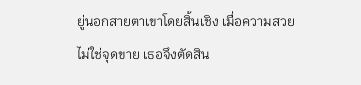ยู่นอกสายตาเขาโดยสิ้นเชิง เมื่อความสวยไม่ใช่จุดขาย เธอจึงตัดสิน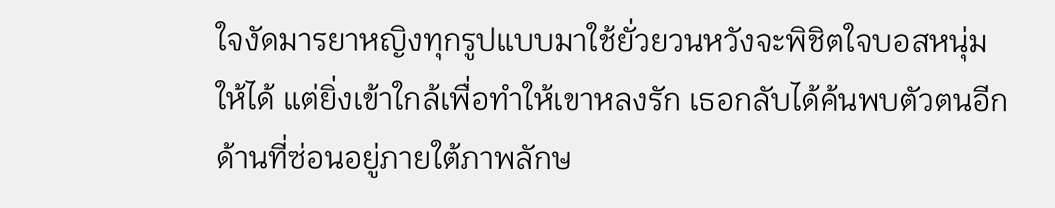ใจงัดมารยาหญิงทุกรูปแบบมาใช้ยั่วยวนหวังจะพิชิตใจบอสหนุ่มให้ได้ แต่ยิ่งเข้าใกล้เพื่อทำให้เขาหลงรัก เธอกลับได้ค้นพบตัวตนอีกด้านที่ซ่อนอยู่ภายใต้ภาพลักษ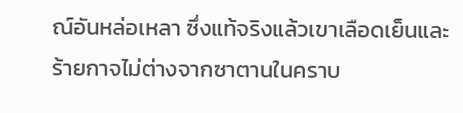ณ์อันหล่อเหลา ซึ่งแท้จริงแล้วเขาเลือดเย็นและร้ายกาจไม่ต่างจากซาตานในคราบ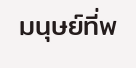มนุษย์ที่พ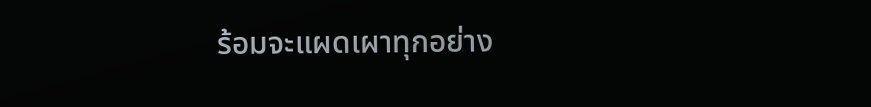ร้อมจะแผดเผาทุกอย่าง